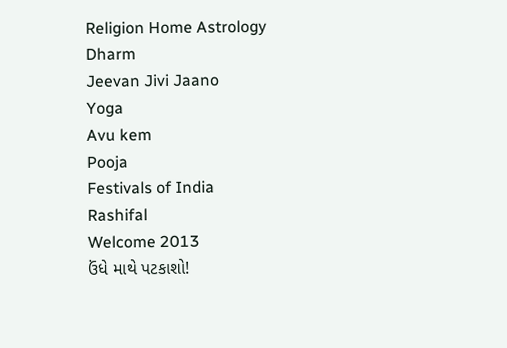Religion Home Astrology
Dharm
Jeevan Jivi Jaano
Yoga
Avu kem
Pooja
Festivals of India
Rashifal
Welcome 2013
ઉંધે માથે પટકાશો!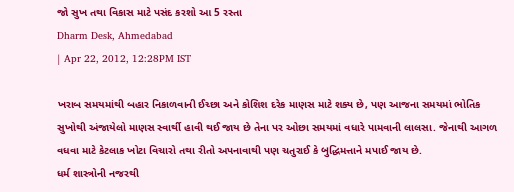જો સુખ તથા વિકાસ માટે પસંદ કરશો આ 5 રસ્તા
Dharm Desk, Ahmedabad
| Apr 22, 2012, 12:28PM IST

ખરાબ સમયમાંથી બહાર નિકાળવાની ઈચ્છા અને કોશિશ દરેક માણસ માટે શક્ય છે, પણ આજના સમયમાં ભોતિક સુખોથી અંજાયેલો માણસ સ્વાર્થી હાવી થઈ જાય છે તેના પર ઓછા સમયમાં વધારે પામવાની લાલસા. જેનાથી આગળ વધવા માટે કેટલાક ખોટા વિચારો તથા રીતો અપનાવાથી પણ ચતુરાઈ કે બુદ્ધિમત્તાને મપાઈ જાય છે.
ધર્મ શાસ્ત્રોની નજરથી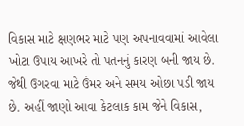વિકાસ માટે ક્ષણભર માટે પણ અપનાવવામાં આવેલા ખોટા ઉપાય આખરે તો પતનનું કારણ બની જાય છે. જેથી ઉગરવા માટે ઉંમર અને સમય ઓછા પડી જાય છે. અહીં જાણો આવા કેટલાક કામ જેને વિકાસ,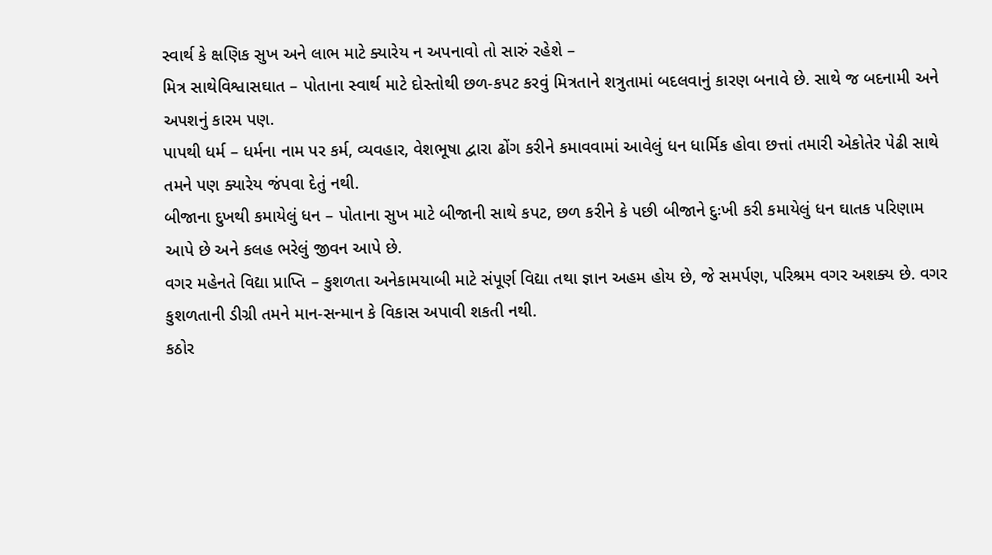સ્વાર્થ કે ક્ષણિક સુખ અને લાભ માટે ક્યારેય ન અપનાવો તો સારું રહેશે –
મિત્ર સાથેવિશ્વાસઘાત – પોતાના સ્વાર્થ માટે દોસ્તોથી છળ-કપટ કરવું મિત્રતાને શત્રુતામાં બદલવાનું કારણ બનાવે છે. સાથે જ બદનામી અને અપશનું કારમ પણ.
પાપથી ધર્મ – ધર્મના નામ પર કર્મ, વ્યવહાર, વેશભૂષા દ્વારા ઢોંગ કરીને કમાવવામાં આવેલું ધન ધાર્મિક હોવા છત્તાં તમારી એકોતેર પેઢી સાથે તમને પણ ક્યારેય જંપવા દેતું નથી.
બીજાના દુખથી કમાયેલું ધન – પોતાના સુખ માટે બીજાની સાથે કપટ, છળ કરીને કે પછી બીજાને દુઃખી કરી કમાયેલું ધન ઘાતક પરિણામ આપે છે અને કલહ ભરેલું જીવન આપે છે.
વગર મહેનતે વિદ્યા પ્રાપ્તિ – કુશળતા અનેકામયાબી માટે સંપૂર્ણ વિદ્યા તથા જ્ઞાન અહમ હોય છે, જે સમર્પણ, પરિશ્રમ વગર અશક્ય છે. વગર કુશળતાની ડીગ્રી તમને માન-સન્માન કે વિકાસ અપાવી શકતી નથી.
કઠોર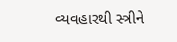વ્યવહારથી સ્ત્રીને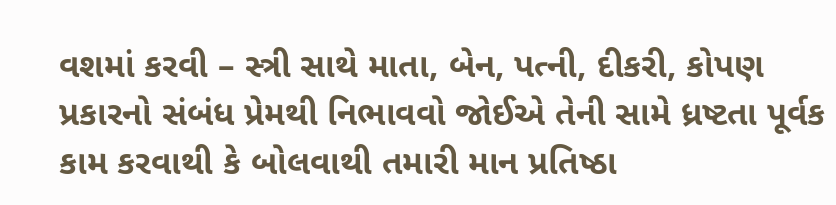વશમાં કરવી – સ્ત્રી સાથે માતા, બેન, પત્ની, દીકરી, કોપણ પ્રકારનો સંબંધ પ્રેમથી નિભાવવો જોઈએ તેની સામે ધ્રષ્ટતા પૂર્વક કામ કરવાથી કે બોલવાથી તમારી માન પ્રતિષ્ઠા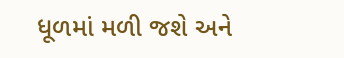ધૂળમાં મળી જશે અને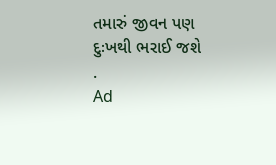તમારું જીવન પણ દુઃખથી ભરાઈ જશે
.
Ad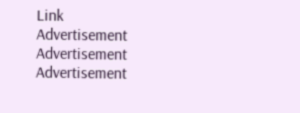Link
Advertisement
Advertisement
Advertisement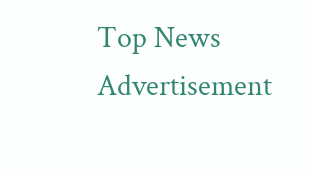Top News
Advertisement